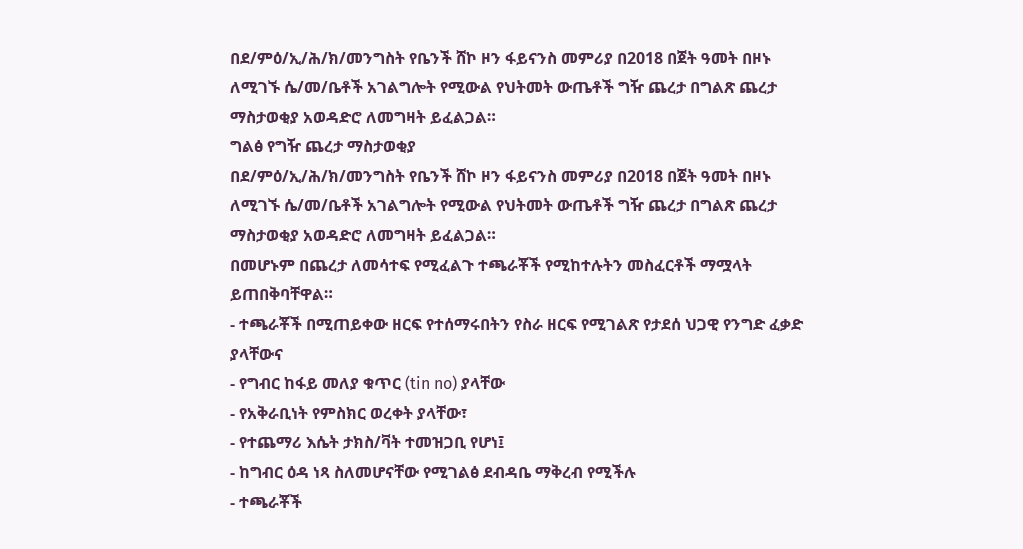በደ/ምዕ/ኢ/ሕ/ክ/መንግስት የቤንች ሸኮ ዞን ፋይናንስ መምሪያ በ2018 በጀት ዓመት በዞኑ ለሚገኙ ሴ/መ/ቤቶች አገልግሎት የሚውል የህትመት ውጤቶች ግዥ ጨረታ በግልጽ ጨረታ ማስታወቂያ አወዳድሮ ለመግዛት ይፈልጋል።
ግልፅ የግዥ ጨረታ ማስታወቂያ
በደ/ምዕ/ኢ/ሕ/ክ/መንግስት የቤንች ሸኮ ዞን ፋይናንስ መምሪያ በ2018 በጀት ዓመት በዞኑ ለሚገኙ ሴ/መ/ቤቶች አገልግሎት የሚውል የህትመት ውጤቶች ግዥ ጨረታ በግልጽ ጨረታ ማስታወቂያ አወዳድሮ ለመግዛት ይፈልጋል።
በመሆኑም በጨረታ ለመሳተፍ የሚፈልጉ ተጫራቾች የሚከተሉትን መስፈርቶች ማሟላት ይጠበቅባቸዋል።
- ተጫራቾች በሚጠይቀው ዘርፍ የተሰማሩበትን የስራ ዘርፍ የሚገልጽ የታደሰ ህጋዊ የንግድ ፈቃድ ያላቸውና
- የግብር ከፋይ መለያ ቁጥር (tin no) ያላቸው
- የአቅራቢነት የምስክር ወረቀት ያላቸው፣
- የተጨማሪ እሴት ታክስ/ቫት ተመዝጋቢ የሆነ፤
- ከግብር ዕዳ ነጻ ስለመሆናቸው የሚገልፅ ደብዳቤ ማቅረብ የሚችሉ
- ተጫራቾች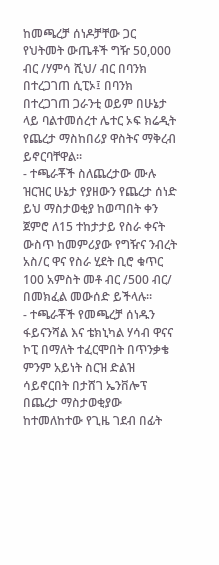ከመጫረቻ ሰነዶቻቸው ጋር የህትመት ውጤቶች ግዥ 50,000 ብር /ሃምሳ ሺህ/ ብር በባንክ በተረጋገጠ ሲፒኦ፤ በባንክ በተረጋገጠ ጋራንቲ ወይም በሁኔታ ላይ ባልተመሰረተ ሌተር ኦፍ ክሬዲት የጨረታ ማስከበሪያ ዋስትና ማቅረብ ይኖርባቸዋል።
- ተጫራቾች ስለጨረታው ሙሉ ዝርዝር ሁኔታ የያዘውን የጨረታ ሰነድ ይህ ማስታወቂያ ከወጣበት ቀን ጀምሮ ለ15 ተከታታይ የስራ ቀናት ውስጥ ከመምሪያው የግዥና ንብረት አስ/ር ዋና የስራ ሂደት ቢሮ ቁጥር 100 አምስት መቶ ብር /500 ብር/ በመክፈል መውሰድ ይችላሉ።
- ተጫራቾች የመጫረቻ ሰነዱን ፋይናንሻል እና ቴክኒካል ሃሳብ ዋናና ኮፒ በማለት ተፈርሞበት በጥንቃቄ ምንም አይነት ስርዝ ድልዝ ሳይኖርበት በታሸገ ኤንቨሎፕ በጨረታ ማስታወቂያው ከተመለከተው የጊዜ ገደብ በፊት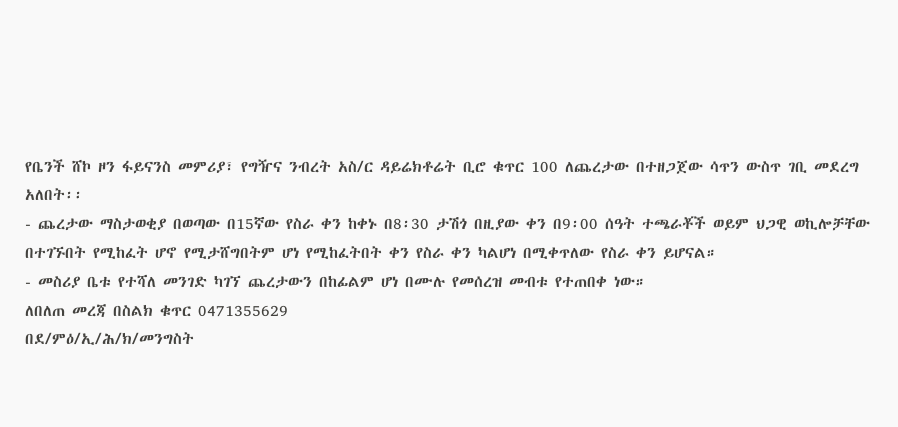የቤንች ሸኮ ዞን ፋይናንስ መምሪያ፣ የግዥና ንብረት አስ/ር ዳይሬክቶሬት ቢሮ ቁጥር 100 ለጨረታው በተዘጋጀው ሳጥን ውስጥ ገቢ መደረግ አለበት፡፡
- ጨረታው ማስታወቂያ በወጣው በ15ኛው የስራ ቀን ከቀኑ በ8፡30 ታሽጎ በዚያው ቀን በ9፡00 ሰዓት ተጫራቾች ወይም ህጋዊ ወኪሎቻቸው በተገኙበት የሚከፈት ሆኖ የሚታሸግበትም ሆነ የሚከፈትበት ቀን የስራ ቀን ካልሆነ በሚቀጥለው የስራ ቀን ይሆናል።
- መስሪያ ቤቱ የተሻለ መንገድ ካገኘ ጨረታውን በከፊልም ሆነ በሙሉ የመሰረዝ መብቱ የተጠበቀ ነው።
ለበለጠ መረጃ በስልክ ቁጥር 0471355629
በደ/ምዕ/ኢ/ሕ/ክ/መንግስት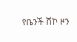የቤንች ሸኮ ዞን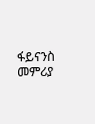ፋይናንስ መምሪያ